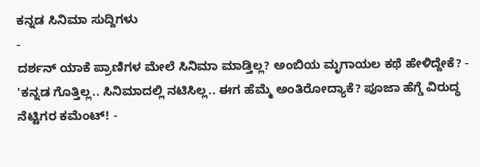ಕನ್ನಡ ಸಿನಿಮಾ ಸುದ್ದಿಗಳು
-
ದರ್ಶನ್ ಯಾಕೆ ಪ್ರಾಣಿಗಳ ಮೇಲೆ ಸಿನಿಮಾ ಮಾಡ್ತಿಲ್ಲ? ಅಂಬಿಯ ಮೃಗಾಯಲ ಕಥೆ ಹೇಳಿದ್ದೇಕೆ? -
'ಕನ್ನಡ ಗೊತ್ತಿಲ್ಲ.. ಸಿನಿಮಾದಲ್ಲಿ ನಟಿಸಿಲ್ಲ.. ಈಗ ಹೆಮ್ಮೆ ಅಂತಿರೋದ್ಯಾಕೆ? ಪೂಜಾ ಹೆಗ್ಡೆ ವಿರುದ್ಧ ನೆಟ್ಟಿಗರ ಕಮೆಂಟ್! -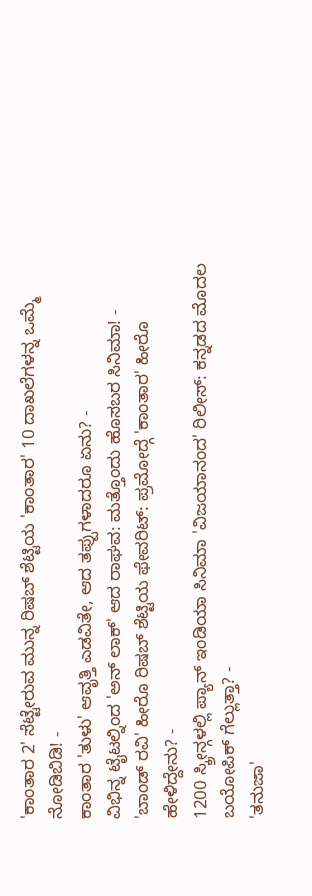'ಕಾಂತಾರ 2' ಸೆಟ್ಟೇರುವ ಮುನ್ನ ರಿಷಬ್ ಶೆಟ್ಟಿಯ 'ಕಾಂತಾರ' 10 ದಾಖಲೆಗಳನ್ನ ಒಮ್ಮೆ ನೋಡಿಬಿಡಿ! -
ಕಾಂತಾರ 'ತುಳು' ಆವೃತ್ತಿ ಎಡವಿತೇ, ಆದ ತಪ್ಪುಗಳಾದರೂ ಏನು? -
ವಿಭಿನ್ನ ಟೈಟಲ್ನಿಂದ 'ಅನ್ ಲಾಕ್' ಆದ ರಾಘವ: ಮತ್ತೊಂದು ಹೊಸಬರ ಸಿನಿಮಾ! -
'ಬಾಂಡ್ ರವಿ' ಹೀರೊ ರಿಷಬ್ ಶೆಟ್ಟಿಯ ಫೇವರಿಟ್: ಪ್ರಮೋದ್ಗೆ 'ಕಾಂತಾರ' ಹೀರೊ ಹೇಳಿದ್ದೇನು? -
1200 ಸ್ಕ್ರೀನ್ಗಳಲ್ಲಿ ಪ್ಯಾನ್ ಇಂಡಿಯಾ ಸಿನಿಮಾ 'ವಿಜಯಾನಂದ' ರಿಲೀಸ್: ಕನ್ನಡದ ಮೊದಲ ಬಯೋಪಿಕ್ ಗೆಲ್ಲುತ್ತಾ? -
'ತನುಜಾ'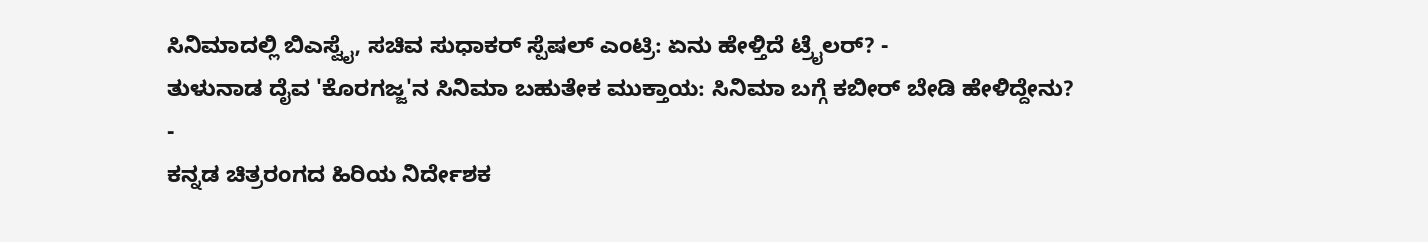ಸಿನಿಮಾದಲ್ಲಿ ಬಿಎಸ್ವೈ, ಸಚಿವ ಸುಧಾಕರ್ ಸ್ಪೆಷಲ್ ಎಂಟ್ರಿ: ಏನು ಹೇಳ್ತಿದೆ ಟ್ರೈಲರ್? -
ತುಳುನಾಡ ದೈವ 'ಕೊರಗಜ್ಜ'ನ ಸಿನಿಮಾ ಬಹುತೇಕ ಮುಕ್ತಾಯ: ಸಿನಿಮಾ ಬಗ್ಗೆ ಕಬೀರ್ ಬೇಡಿ ಹೇಳಿದ್ದೇನು? -
ಕನ್ನಡ ಚಿತ್ರರಂಗದ ಹಿರಿಯ ನಿರ್ದೇಶಕ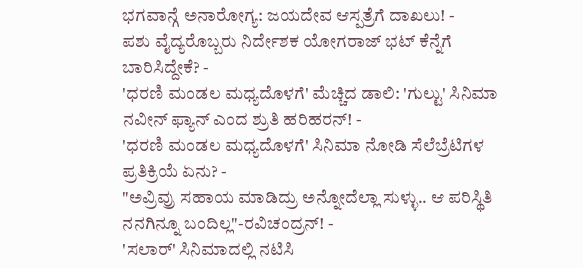ಭಗವಾನ್ಗೆ ಅನಾರೋಗ್ಯ: ಜಯದೇವ ಆಸ್ಪತ್ರೆಗೆ ದಾಖಲು! -
ಪಶು ವೈದ್ಯರೊಬ್ಬರು ನಿರ್ದೇಶಕ ಯೋಗರಾಜ್ ಭಟ್ ಕೆನ್ನೆಗೆ ಬಾರಿಸಿದ್ದೇಕೆ? -
'ಧರಣಿ ಮಂಡಲ ಮಧ್ಯದೊಳಗೆ' ಮೆಚ್ಚಿದ ಡಾಲಿ: 'ಗುಲ್ಟು' ಸಿನಿಮಾ ನವೀನ್ ಫ್ಯಾನ್ ಎಂದ ಶ್ರುತಿ ಹರಿಹರನ್! -
'ಧರಣಿ ಮಂಡಲ ಮಧ್ಯದೊಳಗೆ' ಸಿನಿಮಾ ನೋಡಿ ಸೆಲೆಬ್ರೆಟಿಗಳ ಪ್ರತಿಕ್ರಿಯೆ ಏನು? -
"ಅವ್ರಿವ್ರು ಸಹಾಯ ಮಾಡಿದ್ರು ಅನ್ನೋದೆಲ್ಲಾ ಸುಳ್ಳು.. ಆ ಪರಿಸ್ಥಿತಿ ನನಗಿನ್ನೂ ಬಂದಿಲ್ಲ"-ರವಿಚಂದ್ರನ್! -
'ಸಲಾರ್' ಸಿನಿಮಾದಲ್ಲಿ ನಟಿಸಿ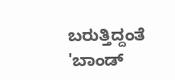ಬರುತ್ತಿದ್ದಂತೆ 'ಬಾಂಡ್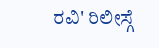ರವಿ' ರಿಲೀಸ್ಗೆ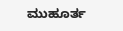ಮುಹೂರ್ತ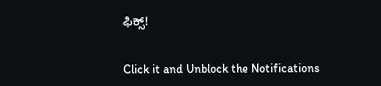ಫಿಕ್ಸ್!


Click it and Unblock the Notifications